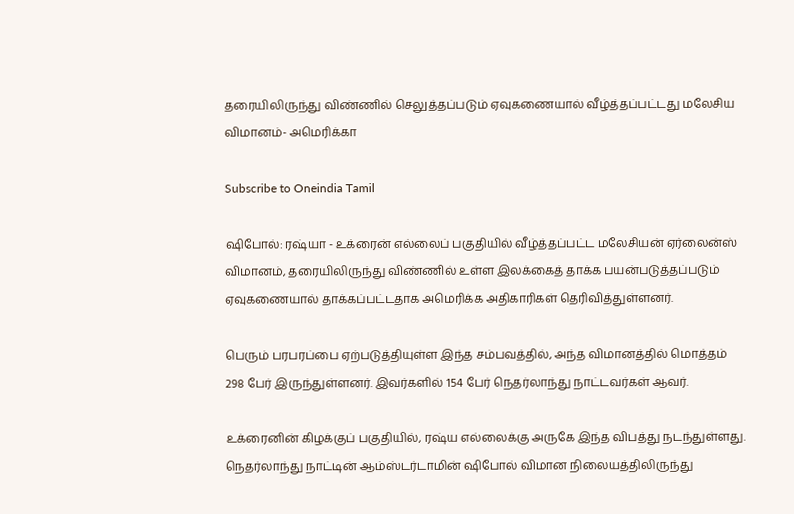தரையிலிருந்து விண்ணில் செலுத்தப்படும் ஏவுகணையால் வீழ்த்தப்பட்டது மலேசிய விமானம்- அமெரிக்கா

Subscribe to Oneindia Tamil

ஷிபோல்: ரஷ்யா - உக்ரைன் எல்லைப் பகுதியில் வீழ்த்தப்பட்ட மலேசியன் ஏர்லைன்ஸ் விமானம், தரையிலிருந்து விண்ணில் உள்ள இலக்கைத் தாக்க பயன்படுத்தப்படும் ஏவுகணையால் தாக்கப்பட்டதாக அமெரிக்க அதிகாரிகள் தெரிவித்துள்ளனர்.

பெரும் பரபரப்பை ஏற்படுத்தியுள்ள இந்த சம்பவத்தில், அந்த விமானத்தில் மொத்தம் 298 பேர் இருந்துள்ளனர். இவர்களில் 154 பேர் நெதர்லாந்து நாட்டவர்கள் ஆவர்.

உக்ரைனின் கிழக்குப் பகுதியில், ரஷ்ய எல்லைக்கு அருகே இந்த விபத்து நடந்துள்ளது. நெதர்லாந்து நாட்டின் ஆம்ஸ்டர்டாமின் ஷிபோல் விமான நிலையத்திலிருந்து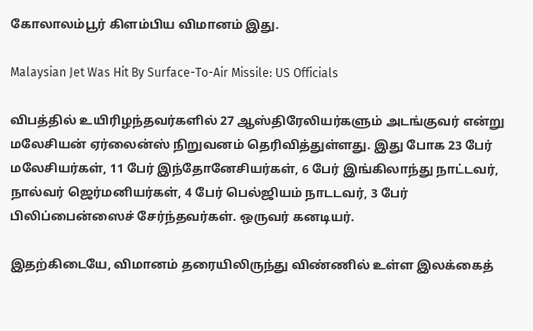கோலாலம்பூர் கிளம்பிய விமானம் இது.

Malaysian Jet Was Hit By Surface-To-Air Missile: US Officials

விபத்தில் உயிரிழந்தவர்களில் 27 ஆஸ்திரேலியர்களும் அடங்குவர் என்று மலேசியன் ஏர்லைன்ஸ் நிறுவனம் தெரிவித்துள்ளது. இது போக 23 பேர் மலேசியர்கள், 11 பேர் இந்தோனேசியர்கள், 6 பேர் இங்கிலாந்து நாட்டவர், நால்வர் ஜெர்மனியர்கள், 4 பேர் பெல்ஜியம் நாடடவர், 3 பேர் பிலிப்பைன்ஸைச் சேர்ந்தவர்கள். ஒருவர் கனடியர்.

இதற்கிடையே, விமானம் தரையிலிருந்து விண்ணில் உள்ள இலக்கைத்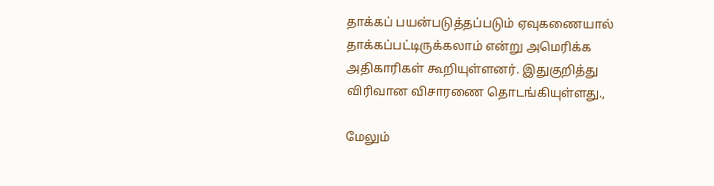தாக்கப் பயன்படுத்தப்படும் ஏவுகணையால் தாக்கப்பட்டிருக்கலாம் என்று அமெரிக்க அதிகாரிகள் கூறியுள்ளனர். இதுகுறித்து விரிவான விசாரணை தொடங்கியுள்ளது.,

மேலும்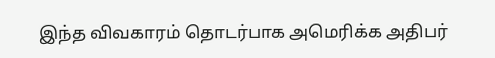இந்த விவகாரம் தொடர்பாக அமெரிக்க அதிபர்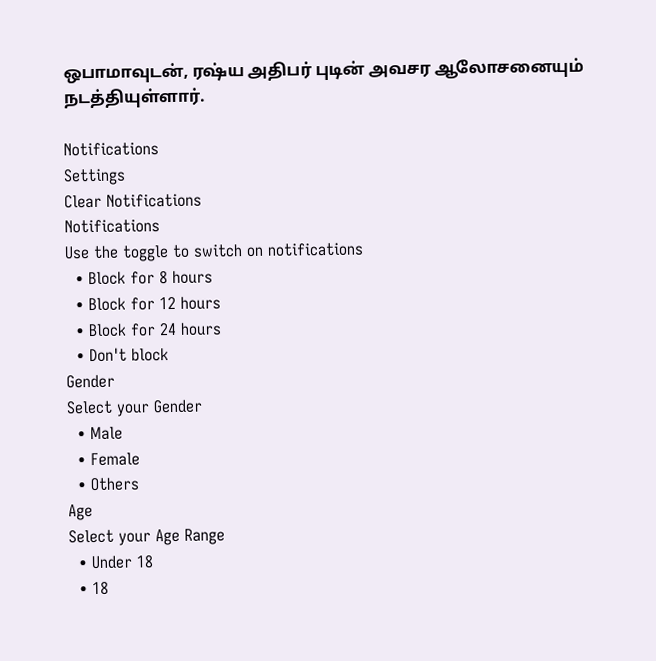ஒபாமாவுடன், ரஷ்ய அதிபர் புடின் அவசர ஆலோசனையும் நடத்தியுள்ளார்.

Notifications
Settings
Clear Notifications
Notifications
Use the toggle to switch on notifications
  • Block for 8 hours
  • Block for 12 hours
  • Block for 24 hours
  • Don't block
Gender
Select your Gender
  • Male
  • Female
  • Others
Age
Select your Age Range
  • Under 18
  • 18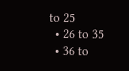to 25
  • 26 to 35
  • 36 to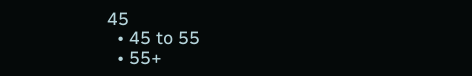45
  • 45 to 55
  • 55+